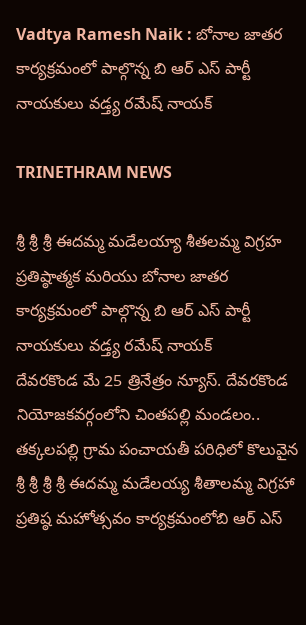Vadtya Ramesh Naik : బోనాల జాతర కార్యక్రమంలో పాల్గొన్న బి ఆర్ ఎస్ పార్టీ నాయకులు వడ్త్య రమేష్ నాయక్

TRINETHRAM NEWS

శ్రీ శ్రీ శ్రీ ఈదమ్మ మడేలయ్యా శీతలమ్మ విగ్రహ ప్రతిష్ఠాత్మక మరియు బోనాల జాతర కార్యక్రమంలో పాల్గొన్న బి ఆర్ ఎస్ పార్టీ నాయకులు వడ్త్య రమేష్ నాయక్
దేవరకొండ మే 25 త్రినేత్రం న్యూస్. దేవరకొండ నియోజకవర్గంలోని చింతపల్లి మండలం.. తక్కలపల్లి గ్రామ పంచాయతీ పరిధిలో కొలువైన శ్రీ శ్రీ శ్రీ శ్రీ ఈదమ్మ మడేలయ్య శీతాలమ్మ విగ్రహా ప్రతిష్ఠ మహోత్సవం కార్యక్రమంలోబి ఆర్ ఎస్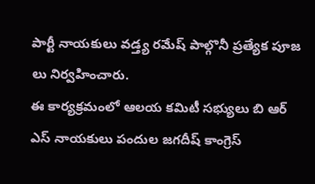పార్టీ నాయకులు వడ్త్య రమేష్ పాల్గొనీ ప్రత్యేక పూజ లు నిర్వహించారు.
ఈ కార్యక్రమంలో ఆలయ కమిటీ సభ్యులు బి ఆర్ ఎస్ నాయకులు పందుల జగదీష్ కాంగ్రెస్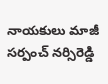నాయకులు మాజీ సర్పంచ్ నర్సిరెడ్డి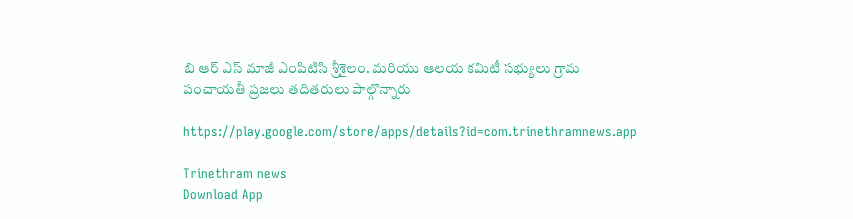బి ఆర్ ఎస్ మాజీ ఎంపిటిసి శ్రీశైలం. మరియు ఆలయ కమిటీ సభ్యులు గ్రామ పంచాయతీ ప్రజలు తదితరులు పాల్గొన్నారు

https://play.google.com/store/apps/details?id=com.trinethramnews.app

Trinethram news
Download App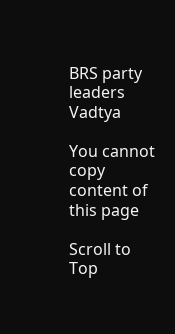BRS party leaders Vadtya

You cannot copy content of this page

Scroll to Top